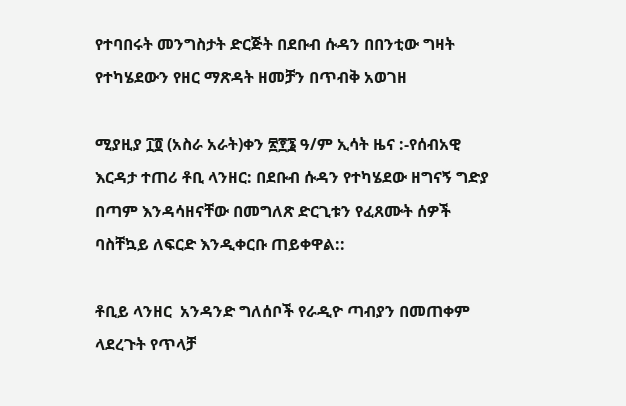የተባበሩት መንግስታት ድርጅት በደቡብ ሱዳን በበንቲው ግዛት የተካሄደውን የዘር ማጽዳት ዘመቻን በጥብቅ አወገዘ

ሚያዚያ ፲፬ (አስራ አራት)ቀን ፳፻፮ ዓ/ም ኢሳት ዜና :-የሰብአዊ እርዳታ ተጠሪ ቶቢ ላንዘር: በደቡብ ሱዳን የተካሄደው ዘግናኝ ግድያ በጣም እንዳሳዘናቸው በመግለጽ ድርጊቱን የፈጸሙት ሰዎች ባስቸኳይ ለፍርድ እንዲቀርቡ ጠይቀዋል::

ቶቢይ ላንዘር  አንዳንድ ግለሰቦች የራዲዮ ጣብያን በመጠቀም ላደረጉት የጥላቻ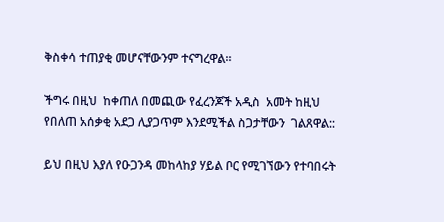ቅስቀሳ ተጠያቂ መሆናቸውንም ተናግረዋል።

ችግሩ በዚህ  ከቀጠለ በመጪው የፈረንጆች አዲስ  አመት ከዚህ የበለጠ አሰቃቂ አደጋ ሊያጋጥም እንደሚችል ስጋታቸውን  ገልጸዋል::

ይህ በዚህ እያለ የዑጋንዳ መከላከያ ሃይል ቦር የሚገኘውን የተባበሩት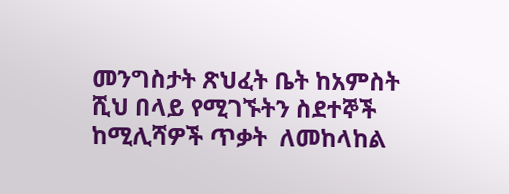መንግስታት ጽህፈት ቤት ከአምስት ሺህ በላይ የሚገኙትን ስደተኞች ከሚሊሻዎች ጥቃት  ለመከላከል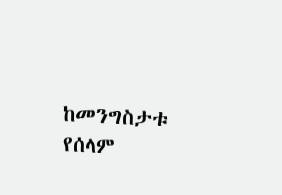ከመንግስታቱ የሰላም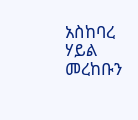አስከባረ ሃይል መረከቡን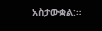አስታውቋል:።